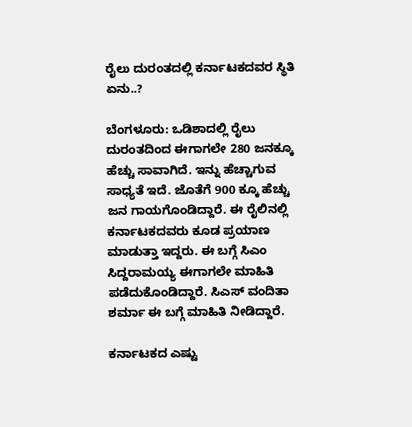ರೈಲು ದುರಂತದಲ್ಲಿ ಕರ್ನಾಟಕದವರ ಸ್ಥಿತಿ ಏನು..?

ಬೆಂಗಳೂರು: ಒಡಿಶಾದಲ್ಲಿ ರೈಲು ದುರಂತದಿಂದ ಈಗಾಗಲೇ 280 ಜನಕ್ಕೂ ಹೆಚ್ಚು ಸಾವಾಗಿದೆ. ಇನ್ನು ಹೆಚ್ಚಾಗುವ ಸಾಧ್ಯತೆ ಇದೆ. ಜೊತೆಗೆ 900 ಕ್ಕೂ ಹೆಚ್ಚು ಜನ ಗಾಯಗೊಂಡಿದ್ದಾರೆ. ಈ ರೈಲಿನಲ್ಲಿ ಕರ್ನಾಟಕದವರು ಕೂಡ ಪ್ರಯಾಣ ಮಾಡುತ್ತಾ ಇದ್ದರು. ಈ ಬಗ್ಗೆ ಸಿಎಂ ಸಿದ್ದರಾಮಯ್ಯ ಈಗಾಗಲೇ ಮಾಹಿತಿ ಪಡೆದುಕೊಂಡಿದ್ದಾರೆ. ಸಿಎಸ್ ವಂದಿತಾ ಶರ್ಮಾ ಈ ಬಗ್ಗೆ ಮಾಹಿತಿ ನೀಡಿದ್ದಾರೆ.

ಕರ್ನಾಟಕದ ಎಷ್ಟು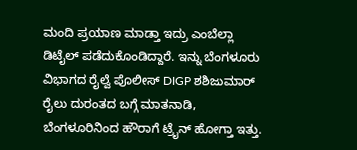ಮಂದಿ ಪ್ರಯಾಣ ಮಾಡ್ತಾ ಇದ್ರು ಎಂಬೆಲ್ಲಾ ಡಿಟೈಲ್ ಪಡೆದುಕೊಂಡಿದ್ದಾರೆ. ಇನ್ನು ಬೆಂಗಳೂರು ವಿಭಾಗದ ರೈಲ್ವೆ ಪೊಲೀಸ್ DIGP ಶಶಿಜುಮಾರ್ ರೈಲು ದುರಂತದ ಬಗ್ಗೆ ಮಾತನಾಡಿ, ಬೆಂಗಳೂರಿನಿಂದ ಹೌರಾಗೆ ಟ್ರೈನ್ ಹೋಗ್ತಾ ಇತ್ತು.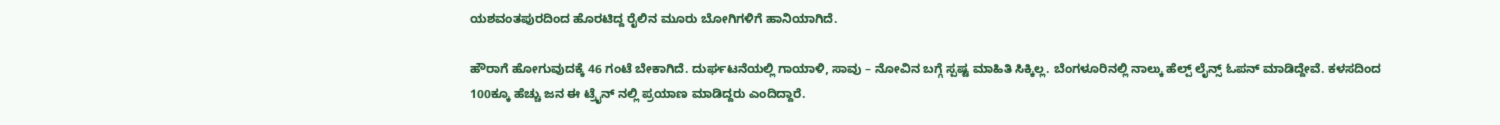ಯಶವಂತಪುರದಿಂದ ಹೊರಟಿದ್ದ ರೈಲಿನ ಮೂರು ಬೋಗಿಗಳಿಗೆ ಹಾನಿಯಾಗಿದೆ.

ಹೌರಾಗೆ ಹೋಗುವುದಕ್ಕೆ 46 ಗಂಟೆ ಬೇಕಾಗಿದೆ. ದುರ್ಘಟನೆಯಲ್ಲಿ ಗಾಯಾಳಿ, ಸಾವು – ನೋವಿನ ಬಗ್ಗೆ ಸ್ಪಷ್ಟ ಮಾಹಿತಿ ಸಿಕ್ಕಿಲ್ಲ. ಬೆಂಗಳೂರಿನಲ್ಲಿ ನಾಲ್ಕು ಹೆಲ್ಪ್ ಲೈನ್ಸ್ ಓಪನ್ ಮಾಡಿದ್ದೇವೆ. ಕಳಸದಿಂದ 100ಕ್ಕೂ ಹೆಚ್ಚು ಜನ ಈ ಟ್ರೈನ್ ನಲ್ಲಿ ಪ್ರಯಾಣ ಮಾಡಿದ್ದರು ಎಂದಿದ್ದಾರೆ.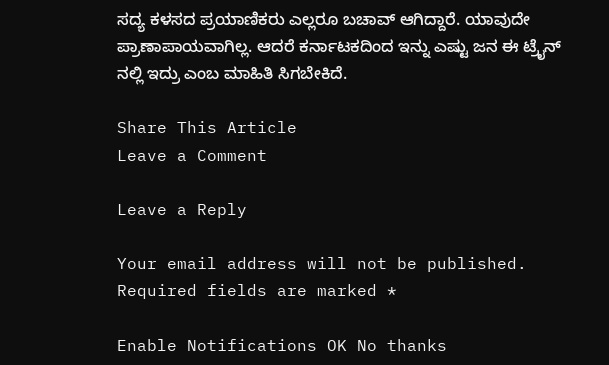ಸದ್ಯ ಕಳಸದ ಪ್ರಯಾಣಿಕರು ಎಲ್ಲರೂ ಬಚಾವ್ ಆಗಿದ್ದಾರೆ. ಯಾವುದೇ ಪ್ರಾಣಾಪಾಯವಾಗಿಲ್ಲ. ಆದರೆ ಕರ್ನಾಟಕದಿಂದ ಇನ್ನು ಎಷ್ಟು ಜನ ಈ ಟ್ರೈನ್ ನಲ್ಲಿ ಇದ್ರು ಎಂಬ ಮಾಹಿತಿ ಸಿಗಬೇಕಿದೆ.

Share This Article
Leave a Comment

Leave a Reply

Your email address will not be published. Required fields are marked *

Enable Notifications OK No thanks